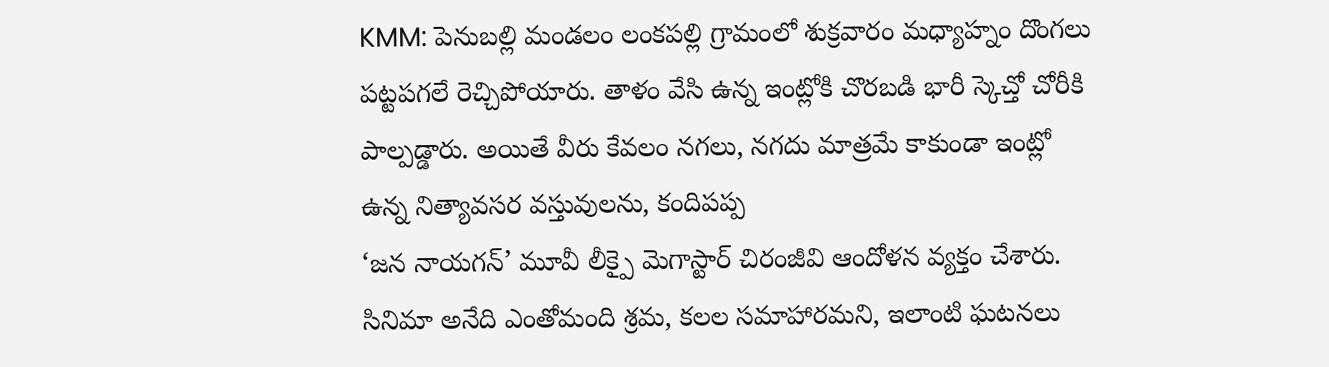KMM: పెనుబల్లి మండలం లంకపల్లి గ్రామంలో శుక్రవారం మధ్యాహ్నం దొంగలు పట్టపగలే రెచ్చిపోయారు. తాళం వేసి ఉన్న ఇంట్లోకి చొరబడి భారీ స్కెచ్తో చోరీకి పాల్పడ్డారు. అయితే వీరు కేవలం నగలు, నగదు మాత్రమే కాకుండా ఇంట్లో ఉన్న నిత్యావసర వస్తువులను, కందిపప్ప
‘జన నాయగన్’ మూవీ లీక్పై మెగాస్టార్ చిరంజీవి ఆందోళన వ్యక్తం చేశారు. సినిమా అనేది ఎంతోమంది శ్రమ, కలల సమాహారమని, ఇలాంటి ఘటనలు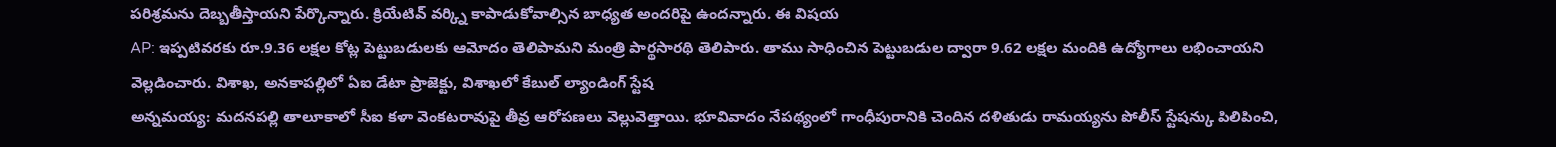పరిశ్రమను దెబ్బతీస్తాయని పేర్కొన్నారు. క్రియేటివ్ వర్క్ని కాపాడుకోవాల్సిన బాధ్యత అందరిపై ఉందన్నారు. ఈ విషయ
AP: ఇప్పటివరకు రూ.9.36 లక్షల కోట్ల పెట్టుబడులకు ఆమోదం తెలిపామని మంత్రి పార్థసారథి తెలిపారు. తాము సాధించిన పెట్టుబడుల ద్వారా 9.62 లక్షల మందికి ఉద్యోగాలు లభించాయని వెల్లడించారు. విశాఖ, అనకాపల్లిలో ఏఐ డేటా ప్రాజెక్టు, విశాఖలో కేబుల్ ల్యాండింగ్ స్టేష
అన్నమయ్య: మదనపల్లి తాలూకాలో సీఐ కళా వెంకటరావుపై తీవ్ర ఆరోపణలు వెల్లువెత్తాయి. భూవివాదం నేపథ్యంలో గాంధీపురానికి చెందిన దళితుడు రామయ్యను పోలీస్ స్టేషన్కు పిలిపించి,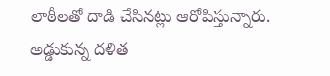లాఠీలతో దాడి చేసినట్లు ఆరోపిస్తున్నారు. అడ్డుకున్న దళిత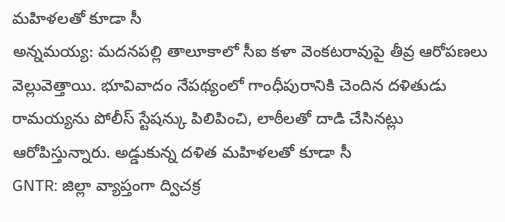మహిళలతో కూడా సీ
అన్నమయ్య: మదనపల్లి తాలూకాలో సీఐ కళా వెంకటరావుపై తీవ్ర ఆరోపణలు వెల్లువెత్తాయి. భూవివాదం నేపథ్యంలో గాంధీపురానికి చెందిన దళితుడు రామయ్యను పోలీస్ స్టేషన్కు పిలిపించి, లాఠీలతో దాడి చేసినట్లు ఆరోపిస్తున్నారు. అడ్డుకున్న దళిత మహిళలతో కూడా సీ
GNTR: జిల్లా వ్యాప్తంగా ద్విచక్ర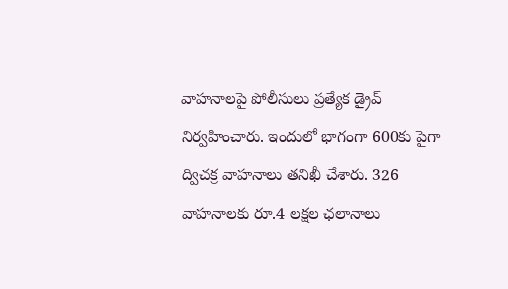వాహనాలపై పోలీసులు ప్రత్యేక డ్రైవ్ నిర్వహించారు. ఇందులో భాగంగా 600కు పైగా ద్విచక్ర వాహనాలు తనిఖీ చేశారు. 326 వాహనాలకు రూ.4 లక్షల ఛలానాలు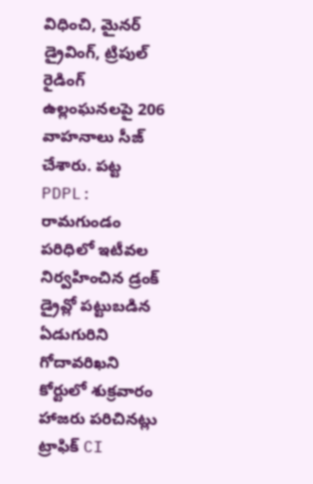విధించి, మైనర్ డ్రైవింగ్, ట్రిపుల్ రైడింగ్ ఉల్లంఘనలపై 206 వాహనాలు సీజ్ చేశారు. పట్ట
PDPL: రామగుండం పరిధిలో ఇటీవల నిర్వహించిన డ్రంక్ డ్రైవ్లో పట్టుబడిన ఏడుగురిని గోదావరిఖని కోర్టులో శుక్రవారం హాజరు పరిచినట్లు ట్రాఫిక్ CI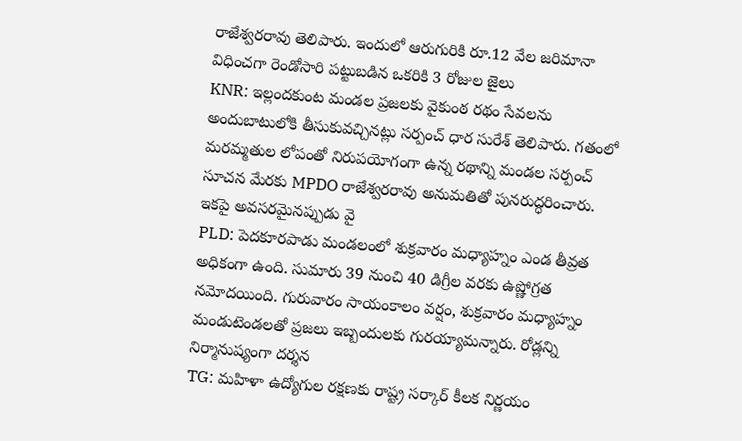రాజేశ్వరరావు తెలిపారు. ఇందులో ఆరుగురికి రూ.12 వేల జరిమానా విధించగా రెండోసారి పట్టుబడిన ఒకరికి 3 రోజుల జైలు
KNR: ఇల్లందకుంట మండల ప్రజలకు వైకుంఠ రథం సేవలను అందుబాటులోకి తీసుకువచ్చినట్లు సర్పంచ్ ధార సురేశ్ తెలిపారు. గతంలో మరమ్మతుల లోపంతో నిరుపయోగంగా ఉన్న రథాన్ని మండల సర్పంచ్ సూచన మేరకు MPDO రాజేశ్వరరావు అనుమతితో పునరుద్ధరించారు. ఇకపై అవసరమైనప్పుడు వై
PLD: పెదకూరపాడు మండలంలో శుక్రవారం మధ్యాహ్నం ఎండ తీవ్రత అధికంగా ఉంది. సుమారు 39 నుంచి 40 డిగ్రీల వరకు ఉష్ణోగ్రత నమోదయింది. గురువారం సాయంకాలం వర్షం, శుక్రవారం మధ్యాహ్నం మండుటెండలతో ప్రజలు ఇబ్బందులకు గురయ్యామన్నారు. రోడ్లన్ని నిర్మానుష్యంగా దర్శన
TG: మహిళా ఉద్యోగుల రక్షణకు రాష్ట్ర సర్కార్ కీలక నిర్ణయం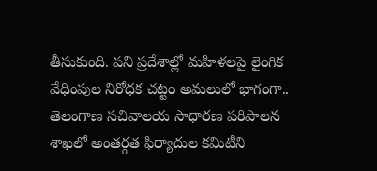తీసుకుంది. పని ప్రదేశాల్లో మహిళలపై లైంగిక వేధింపుల నిరోధక చట్టం అమలులో భాగంగా.. తెలంగాణ సచివాలయ సాధారణ పరిపాలన శాఖలో అంతర్గత ఫిర్యాదుల కమిటీని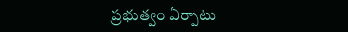ప్రభుత్వం ఏర్పాటు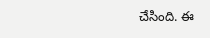చేసింది. ఈ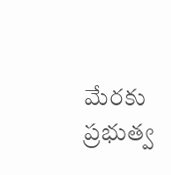మేరకు ప్రభుత్వ